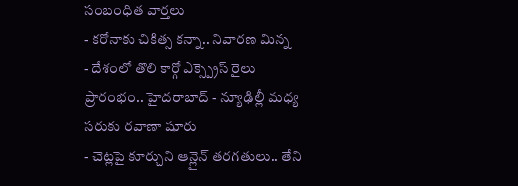సంబంధిత వార్తలు
- కరోనాకు చికిత్స కన్నా.. నివారణ మిన్న
- దేశంలో తొలి కార్గో ఎక్స్ప్రెస్ రైలు ప్రారంభం.. హైదరాబాద్ - న్యూఢిల్లీ మధ్య సరుకు రవాణా షూరు
- చెట్లపై కూర్చుని ఆన్లైన్ తరగతులు.. తేని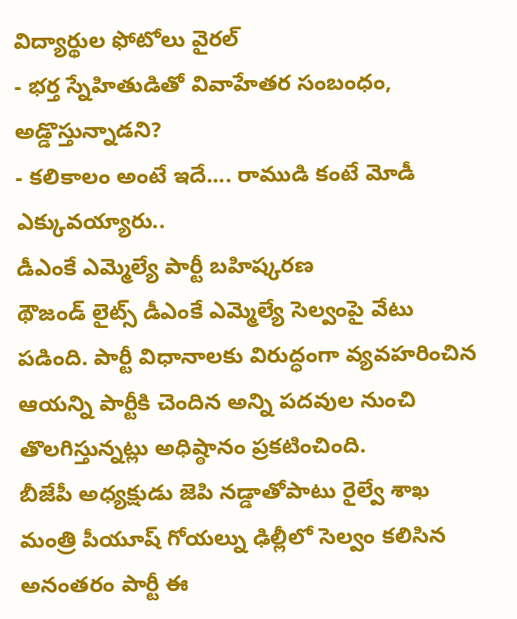విద్యార్థుల ఫోటోలు వైరల్
- భర్త స్నేహితుడితో వివాహేతర సంబంధం, అడ్డొస్తున్నాడని?
- కలికాలం అంటే ఇదే.... రాముడి కంటే మోడీ ఎక్కువయ్యారు..
డీఎంకే ఎమ్మెల్యే పార్టీ బహిష్కరణ
థౌజండ్ లైట్స్ డీఎంకే ఎమ్మెల్యే సెల్వంపై వేటు పడింది. పార్టీ విధానాలకు విరుద్ధంగా వ్యవహరించిన ఆయన్ని పార్టీకి చెందిన అన్ని పదవుల నుంచి తొలగిస్తున్నట్లు అధిష్ఠానం ప్రకటించింది.
బీజేపీ అధ్యక్షుడు జెపి నడ్డాతోపాటు రైల్వే శాఖ మంత్రి పీయూష్ గోయల్ను ఢిల్లీలో సెల్వం కలిసిన అనంతరం పార్టీ ఈ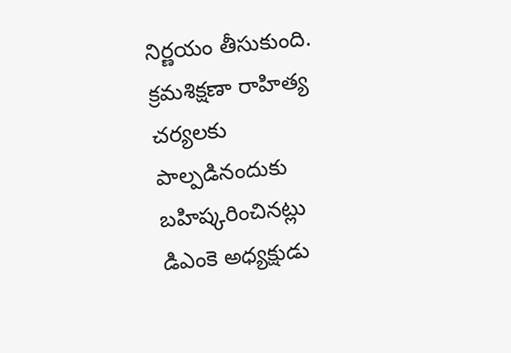నిర్ణయం తీసుకుంది. క్రమశిక్షణా రాహిత్య చర్యలకు పాల్పడినందుకు బహిష్కరించినట్లు డిఎంకె అధ్యక్షుడు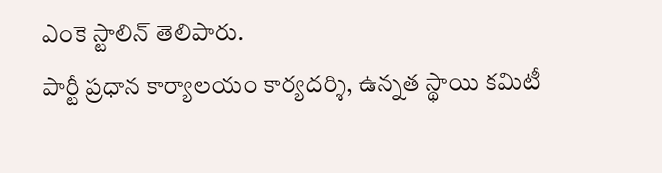ఎంకె స్టాలిన్ తెలిపారు.
పార్టీ ప్రధాన కార్యాలయం కార్యదర్శి, ఉన్నత స్థాయి కమిటీ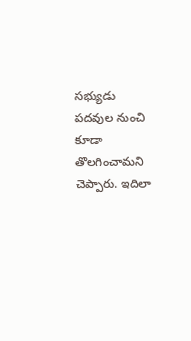సభ్యుడు పదవుల నుంచి కూడా తొలగించామని చెప్పారు. ఇదిలా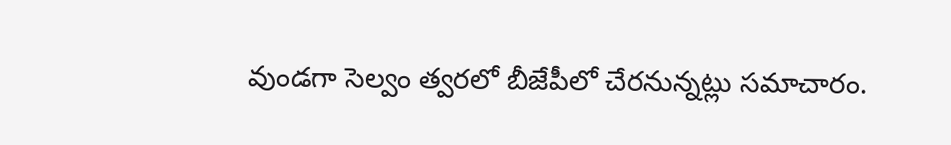వుండగా సెల్వం త్వరలో బీజేపీలో చేరనున్నట్లు సమాచారం.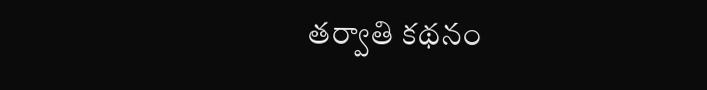తర్వాతి కథనం